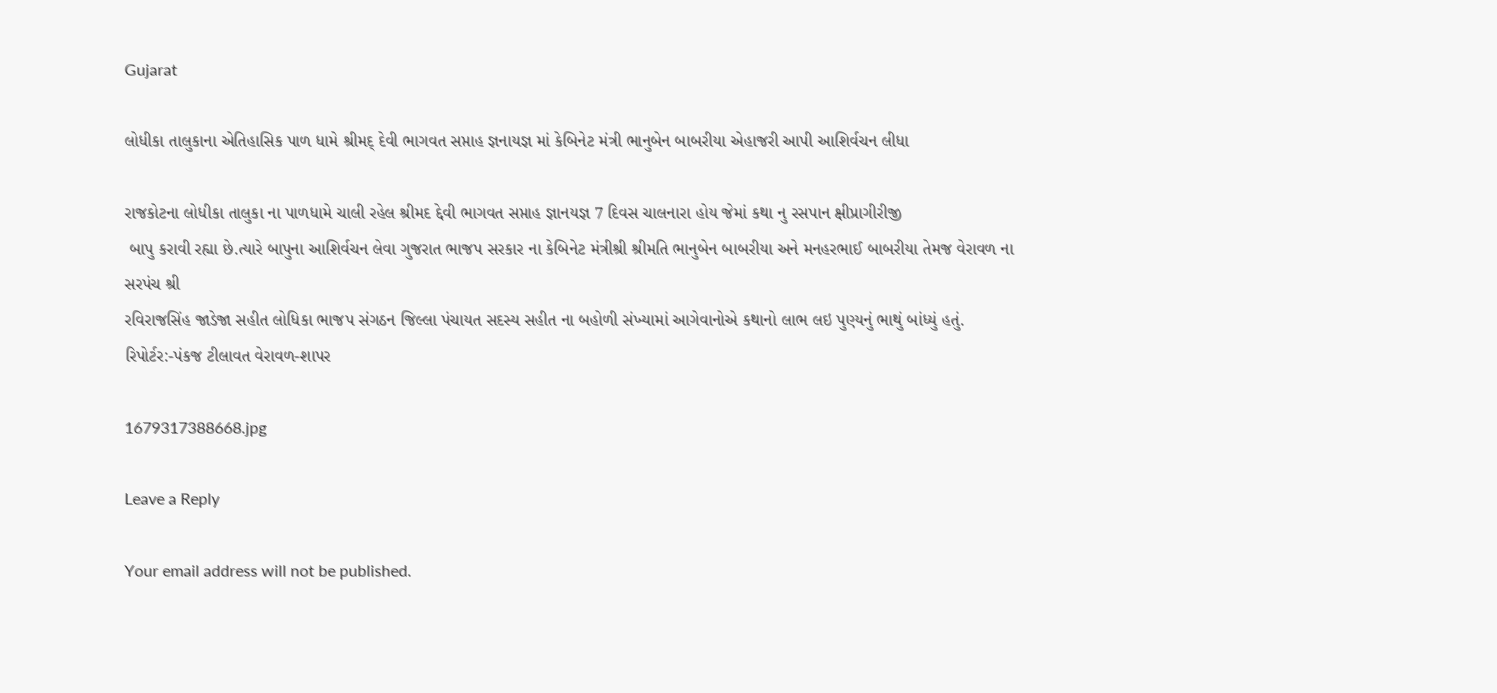Gujarat

લોધીકા તાલુકાના એતિહાસિક પાળ ધામે શ્રીમદ્ દેવી ભાગવત સપ્તાહ જ્ઞનાયજ્ઞ માં કેબિનેટ મંત્રી ભાનુબેન બાબરીયા એહાજરી આપી આશિર્વચન લીધા

રાજકોટના લોધીકા તાલુકા ના પાળધામે ચાલી રહેલ શ્રીમદ દ્દેવી ભાગવત સપ્તાહ જ્ઞાનયજ્ઞ 7 દિવસ ચાલનારા હોય જેમાં કથા નુ રસપાન ક્ષીપ્રાગીરીજી
 બાપુ કરાવી રહ્યા છે.ત્યારે બાપુના આશિર્વચન લેવા ગુજરાત ભાજપ સરકાર ના કેબિનેટ મંત્રીશ્રી શ્રીમતિ ભાનુબેન બાબરીયા અને મનહરભાઈ બાબરીયા તેમજ વેરાવળ ના સરપંચ શ્રી
રવિરાજસિંહ જાડેજા સહીત લોધિકા ભાજપ સંગઠન જિલ્લા પંચાયત સદસ્ય સહીત ના બહોળી સંખ્યામાં આગેવાનોએ કથાનો લાભ લઇ પુણ્યનું ભાથું બાંધ્યું હતું.
રિપોર્ટર:-પંકજ ટીલાવત વેરાવળ-શાપર

1679317388668.jpg

Leave a Reply

Your email address will not be published.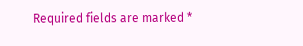Required fields are marked *